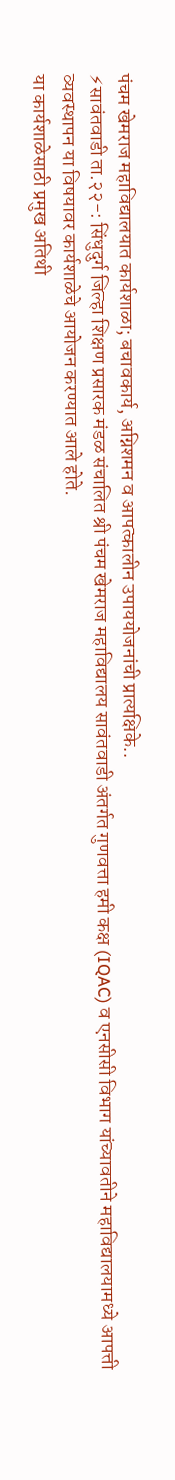पंचम खेमराज महाविद्यालयात कार्यशाळा; बचावकार्य, अग्निशमन व आपत्कालीन उपाययोजनांची प्रात्यक्षिके..
⚡सावंतवाडी ता.२२-: सिंधुदुर्ग जिल्हा शिक्षण प्रसारक मंडळ संचालित श्री पंचम खेमराज महाविद्यालय सावंतवाडी अंतर्गत गुणवत्ता हमी कक्ष (IQAC) व एनसीसी विभाग यांच्यावतीने महाविद्यालयामध्ये आपत्ती व्यवस्थापन या विषयावर कार्यशाळेचे आयोजन करण्यात आले होते.
या कार्यशाळेसाठी प्रमुख अतिथी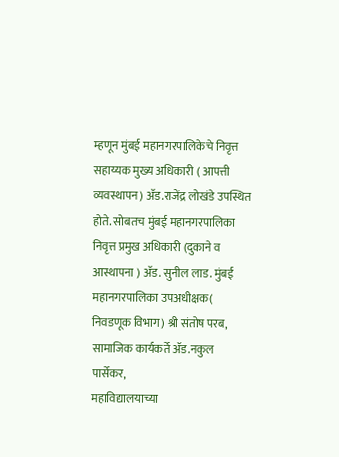म्हणून मुंबई महानगरपालिकेचे निवृत्त सहाय्यक मुख्य अधिकारी ( आपत्ती व्यवस्थापन) ॲड.राजेंद्र लोखंडे उपस्थित होते. सोबतच मुंबई महानगरपालिका निवृत्त प्रमुख अधिकारी (दुकाने व आस्थापना ) ॲड. सुनील लाड. मुंबई महानगरपालिका उपअधीक्षक( निवडणूक विभाग) श्री संतोष परब, सामाजिक कार्यकर्ते ॲड.नकुल पार्सेकर,
महाविद्यालयाच्या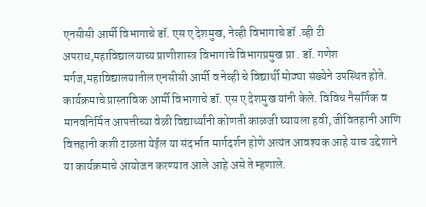एनसीसी आर्मी विभागाचे डॉ. एस ए देशमुख, नेव्ही विभागाचे डॉ .व्ही टी अपराध,महाविद्यालयाच्य प्राणीशास्त्र विभागाचे विभागप्रमुख प्रा . डॉ. गणेश मर्गज,महाविद्यालयातील एनसीसी आर्मी व नेव्ही चे विद्यार्थी मोठ्या संख्येने उपस्थित होते.
कार्यक्रमाचे प्रास्ताविक आर्मी विभागाचे डॉ. एस ए देशमुख यांनी केले. विविध नैसर्गिक व मानवनिर्मित आपत्तीच्या वेळी विद्यार्थ्यांनी कोणती काळजी घ्यायला हवी, जीवितहानी आणि वित्तहानी कशी टाळता येईल या संदर्भात मार्गदर्शन होणे अत्यंत आवश्यक आहे याच उद्देशाने या कार्यक्रमाचे आयोजन करण्यात आले आहे असे ते म्हणाले.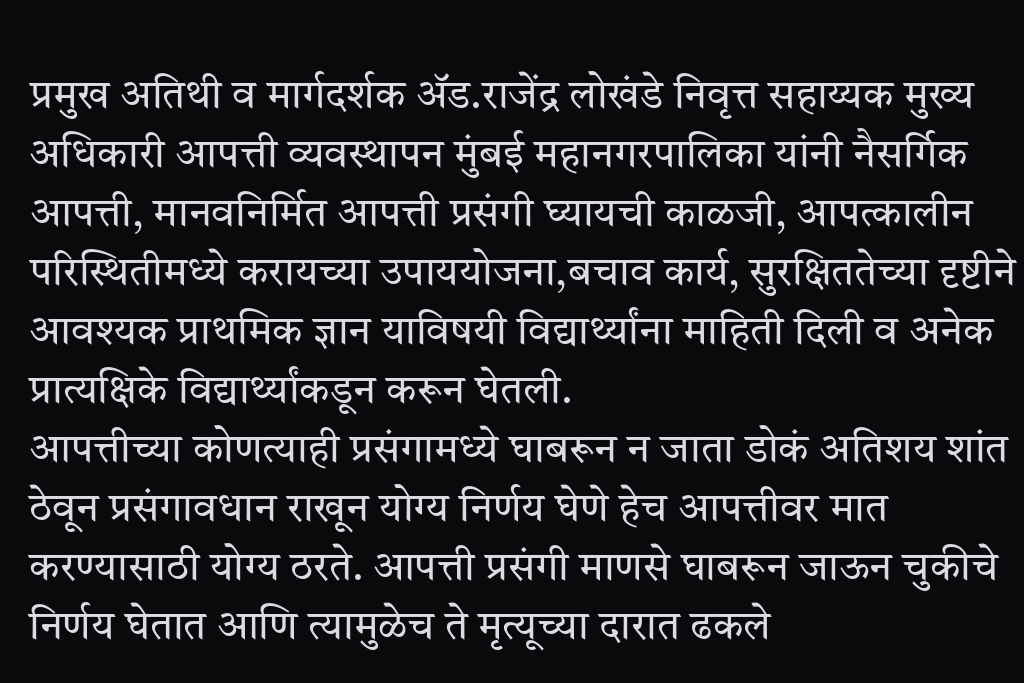प्रमुख अतिथी व मार्गदर्शक ॲड.राजेंद्र लोखंडे निवृत्त सहाय्यक मुख्य अधिकारी आपत्ती व्यवस्थापन मुंबई महानगरपालिका यांनी नैसर्गिक आपत्ती, मानवनिर्मित आपत्ती प्रसंगी घ्यायची काळजी, आपत्कालीन परिस्थितीमध्ये करायच्या उपाययोजना,बचाव कार्य, सुरक्षिततेच्या दृष्टीने आवश्यक प्राथमिक ज्ञान याविषयी विद्यार्थ्यांना माहिती दिली व अनेक प्रात्यक्षिके विद्यार्थ्यांकडून करून घेतली.
आपत्तीच्या कोणत्याही प्रसंगामध्ये घाबरून न जाता डोकं अतिशय शांत ठेवून प्रसंगावधान राखून योग्य निर्णय घेणे हेच आपत्तीवर मात करण्यासाठी योग्य ठरते. आपत्ती प्रसंगी माणसे घाबरून जाऊन चुकीचे निर्णय घेतात आणि त्यामुळेच ते मृत्यूच्या दारात ढकले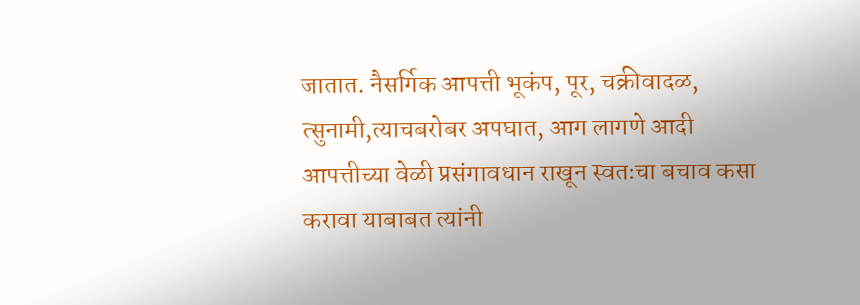जातात. नैसर्गिक आपत्ती भूकंप, पूर, चक्रीवादळ, त्सुनामी,त्याचबरोबर अपघात, आग लागणे आदी आपत्तीच्या वेळी प्रसंगावधान राखून स्वतःचा बचाव कसा करावा याबाबत त्यांनी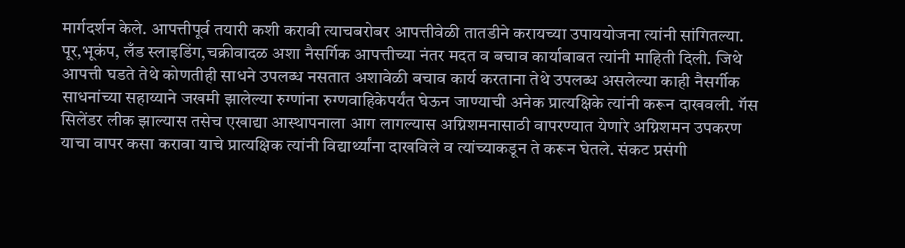मार्गदर्शन केले. आपत्तीपूर्व तयारी कशी करावी त्याचबरोबर आपत्तीवेळी तातडीने करायच्या उपाययोजना त्यांनी सांगितल्या. पूर,भूकंप, लँड स्लाइडिंग,चक्रीवादळ अशा नैसर्गिक आपत्तीच्या नंतर मदत व बचाव कार्याबाबत त्यांनी माहिती दिली. जिथे आपत्ती घडते तेथे कोणतीही साधने उपलब्ध नसतात अशावेळी बचाव कार्य करताना तेथे उपलब्ध असलेल्या काही नैसर्गीक साधनांच्या सहाय्याने जखमी झालेल्या रुग्णांना रुग्णवाहिकेपर्यंत घेऊन जाण्याची अनेक प्रात्यक्षिके त्यांनी करून दाखवली. गॅस सिलेंडर लीक झाल्यास तसेच एखाद्या आस्थापनाला आग लागल्यास अग्निशमनासाठी वापरण्यात येणारे अग्निशमन उपकरण याचा वापर कसा करावा याचे प्रात्यक्षिक त्यांनी विद्यार्थ्यांना दाखविले व त्यांच्याकडून ते करून घेतले. संकट प्रसंगी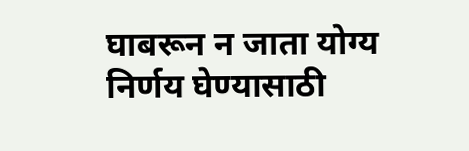घाबरून न जाता योग्य निर्णय घेण्यासाठी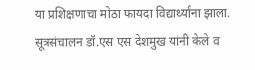या प्रशिक्षणाचा मोठा फायदा विद्यार्थ्यांना झाला. सूत्रसंचालन डॉ.एस एस देशमुख यांनी केले व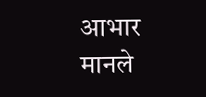आभार मानले